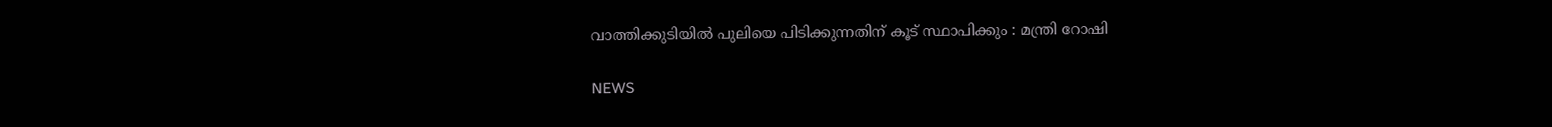വാത്തിക്കുടിയില്‍ പുലിയെ പിടിക്കുന്നതിന് കൂട് സ്ഥാപിക്കും : മന്ത്രി റോഷി

NEWS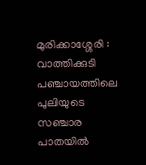മുരിക്കാശ്ശേരി : വാത്തിക്കുടി പഞ്ചായത്തിലെ പുലിയുടെ സഞ്ചാര പാതയില്‍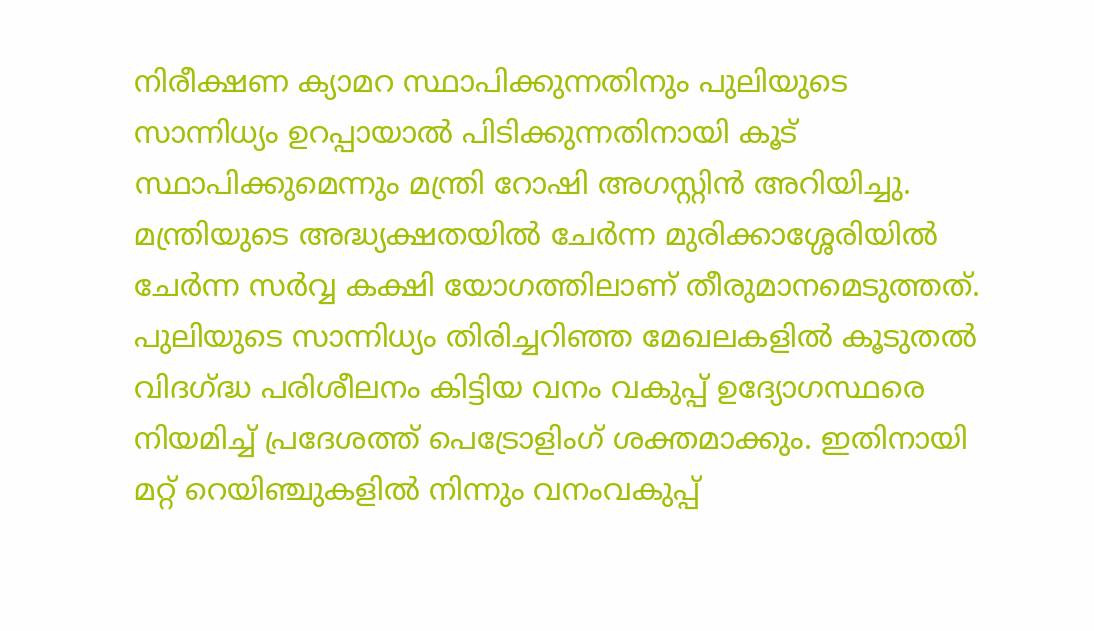നിരീക്ഷണ ക്യാമറ സ്ഥാപിക്കുന്നതിനും പുലിയുടെ സാന്നിധ്യം ഉറപ്പായാല്‍ പിടിക്കുന്നതിനായി കൂട് സ്ഥാപിക്കുമെന്നും മന്ത്രി റോഷി അഗസ്റ്റിന്‍ അറിയിച്ചു. മന്ത്രിയുടെ അദ്ധ്യക്ഷതയില്‍ ചേര്‍ന്ന മുരിക്കാശ്ശേരിയില്‍ ചേര്‍ന്ന സര്‍വ്വ കക്ഷി യോഗത്തിലാണ് തീരുമാനമെടുത്തത്. പുലിയുടെ സാന്നിധ്യം തിരിച്ചറിഞ്ഞ മേഖലകളില്‍ കൂടുതല്‍ വിദഗ്ദ്ധ പരിശീലനം കിട്ടിയ വനം വകുപ്പ് ഉദ്യോഗസ്ഥരെ നിയമിച്ച് പ്രദേശത്ത് പെട്രോളിംഗ് ശക്തമാക്കും. ഇതിനായി മറ്റ് റെയിഞ്ചുകളില്‍ നിന്നും വനംവകുപ്പ്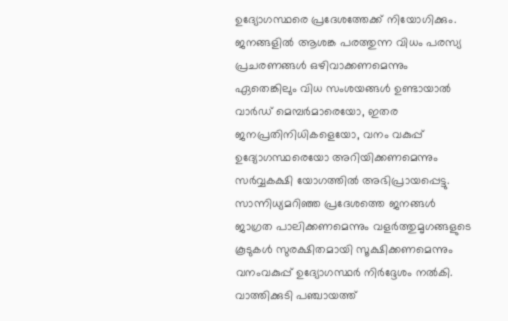ഉദ്യോഗസ്ഥരെ പ്രദേശത്തേക്ക് നിയോഗിക്കും.
ജനങ്ങളില്‍ ആശങ്ക പരത്തുന്ന വിധം പരസ്യ പ്രചരണങ്ങള്‍ ഒഴിവാക്കണമെന്നും ഏതെങ്കിലും വിധ സംശയങ്ങള്‍ ഉണ്ടായാല്‍ വാര്‍ഡ് മെമ്പര്‍മാരെയോ, ഇതര ജനപ്രതിനിധികളെയോ, വനം വകുപ്പ് ഉദ്യോഗസ്ഥരെയോ അറിയിക്കണമെന്നും സര്‍വ്വകക്ഷി യോഗത്തില്‍ അഭിപ്രായപ്പെട്ടു. സാന്നിധ്യമറിഞ്ഞ പ്രദേശത്തെ ജനങ്ങള്‍ ജാഗ്രത പാലിക്കണമെന്നും വളര്‍ത്തുമൃഗങ്ങളുടെ കൂടുകള്‍ സുരക്ഷിതമായി സൂക്ഷിക്കണമെന്നും വനംവകുപ്പ് ഉദ്യോഗസ്ഥര്‍ നിര്‍ദ്ദേശം നല്‍കി.
വാത്തിക്കുടി പഞ്ചായത്ത്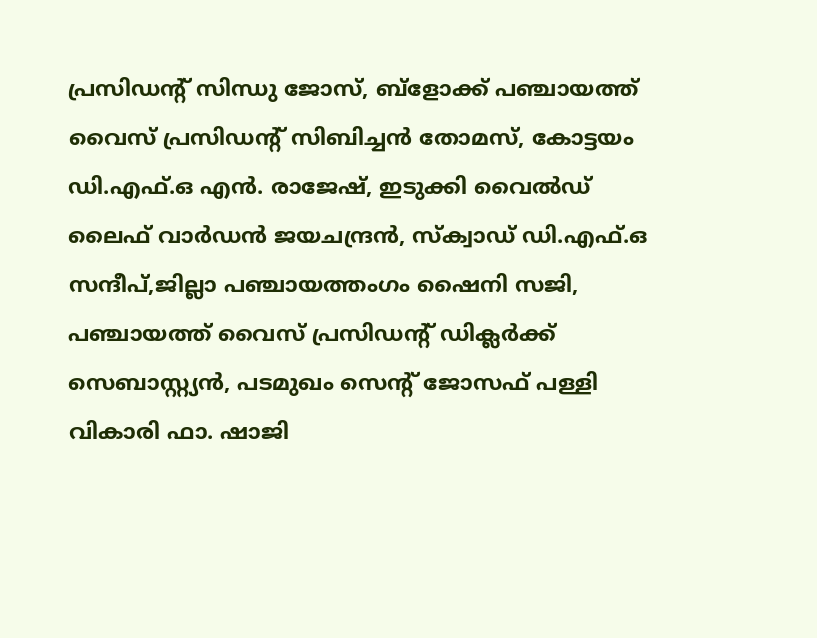പ്രസിഡന്‍റ് സിന്ധു ജോസ്, ബ്ളോക്ക് പഞ്ചായത്ത് വൈസ് പ്രസിഡന്‍റ് സിബിച്ചന്‍ തോമസ്, കോട്ടയം ഡി.എഫ്.ഒ എന്‍. രാജേഷ്, ഇടുക്കി വൈല്‍ഡ് ലൈഫ് വാര്‍ഡന്‍ ജയചന്ദ്രന്‍, സ്ക്വാഡ് ഡി.എഫ്.ഒ സന്ദീപ്,ജില്ലാ പഞ്ചായത്തംഗം ഷൈനി സജി, പഞ്ചായത്ത് വൈസ് പ്രസിഡന്‍റ് ഡിക്ലര്‍ക്ക് സെബാസ്റ്റ്യന്‍, പടമുഖം സെന്‍റ് ജോസഫ് പള്ളി വികാരി ഫാ. ഷാജി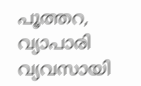പൂത്തറ, വ്യാപാരി വ്യവസായി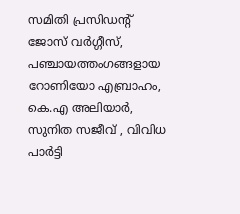സമിതി പ്രസിഡന്‍റ് ജോസ് വര്‍ഗ്ഗീസ്, പഞ്ചായത്തംഗങ്ങളായ റോണിയോ എബ്രാഹം, കെ.എ അലിയാര്‍, സുനിത സജീവ് , വിവിധ പാര്‍ട്ടി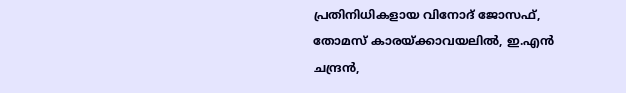പ്രതിനിധികളായ വിനോദ് ജോസഫ്, തോമസ് കാരയ്ക്കാവയലില്‍, ഇ.എന്‍ ചന്ദ്രന്‍,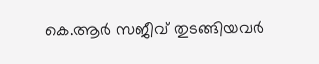കെ.ആര്‍ സജീവ് തുടങ്ങിയവര്‍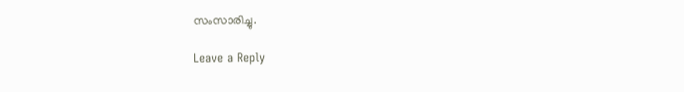സംസാരിച്ചു.

Leave a Reply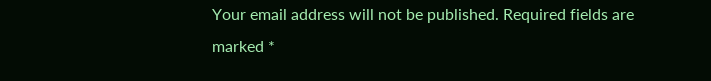Your email address will not be published. Required fields are marked *